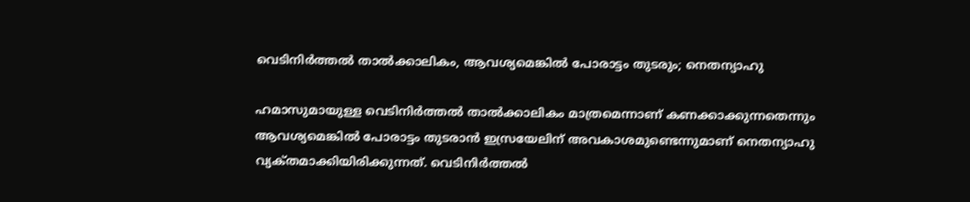വെടിനിർത്തൽ താൽക്കാലികം, ആവശ്യമെങ്കിൽ പോരാട്ടം തുടരും; നെതന്യാഹു

ഹമാസുമായുള്ള വെടിനിർത്തൽ താൽക്കാലികം മാത്രമെന്നാണ് കണക്കാക്കുന്നതെന്നും ആവശ്യമെങ്കിൽ പോരാട്ടം തുടരാൻ ഇസ്രയേലിന് അവകാശമുണ്ടെന്നുമാണ് നെതന്യാഹു വ്യക്‌തമാക്കിയിരിക്കുന്നത്. വെടിനിർത്തൽ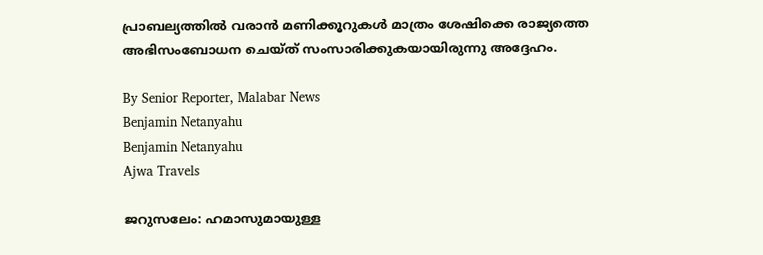പ്രാബല്യത്തിൽ വരാൻ മണിക്കൂറുകൾ മാത്രം ശേഷിക്കെ രാജ്യത്തെ അഭിസംബോധന ചെയ്‌ത്‌ സംസാരിക്കുകയായിരുന്നു അദ്ദേഹം.

By Senior Reporter, Malabar News
Benjamin Netanyahu
Benjamin Netanyahu
Ajwa Travels

ജറുസലേം: ഹമാസുമായുള്ള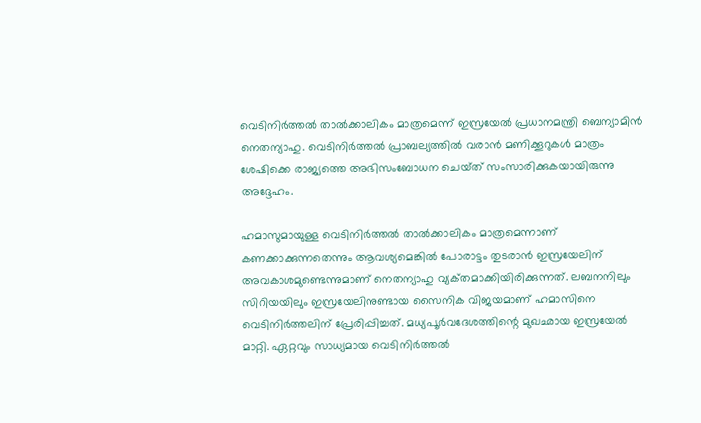വെടിനിർത്തൽ താൽക്കാലികം മാത്രമെന്ന് ഇസ്രയേൽ പ്രധാനമന്ത്രി ബെന്യാമിൻ നെതന്യാഹു. വെടിനിർത്തൽ പ്രാബല്യത്തിൽ വരാൻ മണിക്കൂറുകൾ മാത്രം ശേഷിക്കെ രാജ്യത്തെ അഭിസംബോധന ചെയ്‌ത്‌ സംസാരിക്കുകയായിരുന്നു അദ്ദേഹം.

ഹമാസുമായുള്ള വെടിനിർത്തൽ താൽക്കാലികം മാത്രമെന്നാണ് കണക്കാക്കുന്നതെന്നും ആവശ്യമെങ്കിൽ പോരാട്ടം തുടരാൻ ഇസ്രയേലിന് അവകാശമുണ്ടെന്നുമാണ് നെതന്യാഹു വ്യക്‌തമാക്കിയിരിക്കുന്നത്. ലബനനിലും സിറിയയിലും ഇസ്രയേലിനുണ്ടായ സൈനിക വിജയമാണ് ഹമാസിനെ വെടിനിർത്തലിന് പ്രേരിപ്പിച്ചത്. മധ്യപൂർവദേശത്തിന്റെ മുഖഛായ ഇസ്രയേൽ മാറ്റി. ഏറ്റവും സാധ്യമായ വെടിനിർത്തൽ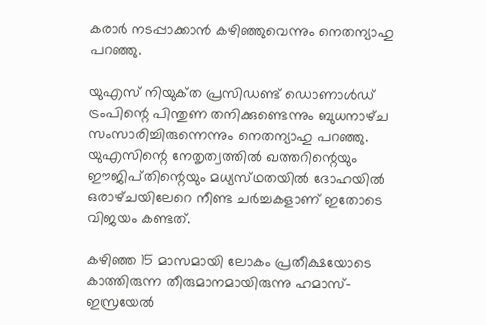കരാർ നടപ്പാക്കാൻ കഴിഞ്ഞുവെന്നും നെതന്യാഹു പറഞ്ഞു.

യുഎസ് നിയുക്‌ത പ്രസിഡണ്ട് ഡൊണാൾഡ് ട്രംപിന്റെ പിന്തുണ തനിക്കുണ്ടെന്നും ബുധനാഴ്‌ച സംസാരിച്ചിരുന്നെന്നും നെതന്യാഹു പറഞ്ഞു. യുഎസിന്റെ നേതൃത്വത്തിൽ ഖത്തറിന്റെയും ഈജിപ്‌തിന്റെയും മധ്യസ്‌ഥതയിൽ ദോഹയിൽ ഒരാഴ്‌ചയിലേറെ നീണ്ട ചർച്ചകളാണ് ഇതോടെ വിജയം കണ്ടത്.

കഴിഞ്ഞ 15 മാസമായി ലോകം പ്രതീക്ഷയോടെ കാത്തിരുന്ന തീരുമാനമായിരുന്നു ഹമാസ്-ഇസ്രയേൽ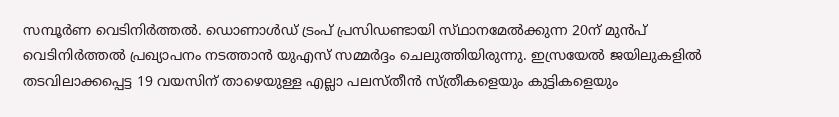സമ്പൂർണ വെടിനിർത്തൽ. ഡൊണാൾഡ് ട്രംപ് പ്രസിഡണ്ടായി സ്‌ഥാനമേൽക്കുന്ന 20ന് മുൻപ് വെടിനിർത്തൽ പ്രഖ്യാപനം നടത്താൻ യുഎസ് സമ്മർദ്ദം ചെലുത്തിയിരുന്നു. ഇസ്രയേൽ ജയിലുകളിൽ തടവിലാക്കപ്പെട്ട 19 വയസിന് താഴെയുള്ള എല്ലാ പലസ്‌തീൻ സ്‌ത്രീകളെയും കുട്ടികളെയും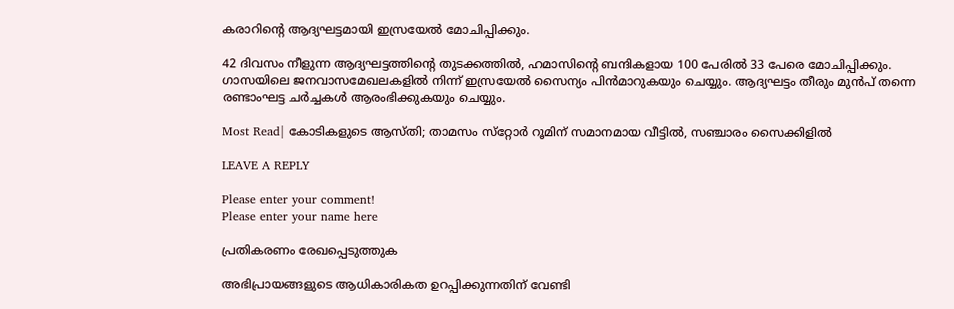കരാറിന്റെ ആദ്യഘട്ടമായി ഇസ്രയേൽ മോചിപ്പിക്കും.

42 ദിവസം നീളുന്ന ആദ്യഘട്ടത്തിന്റെ തുടക്കത്തിൽ, ഹമാസിന്റെ ബന്ദികളായ 100 പേരിൽ 33 പേരെ മോചിപ്പിക്കും. ഗാസയിലെ ജനവാസമേഖലകളിൽ നിന്ന് ഇസ്രയേൽ സൈന്യം പിൻമാറുകയും ചെയ്യും. ആദ്യഘട്ടം തീരും മുൻപ് തന്നെ രണ്ടാംഘട്ട ചർച്ചകൾ ആരംഭിക്കുകയും ചെയ്യും.

Most Read| കോടികളുടെ ആസ്‌തി; താമസം സ്‌റ്റോർ റൂമിന് സമാനമായ വീട്ടിൽ, സഞ്ചാരം സൈക്കിളിൽ

LEAVE A REPLY

Please enter your comment!
Please enter your name here

പ്രതികരണം രേഖപ്പെടുത്തുക

അഭിപ്രായങ്ങളുടെ ആധികാരികത ഉറപ്പിക്കുന്നതിന് വേണ്ടി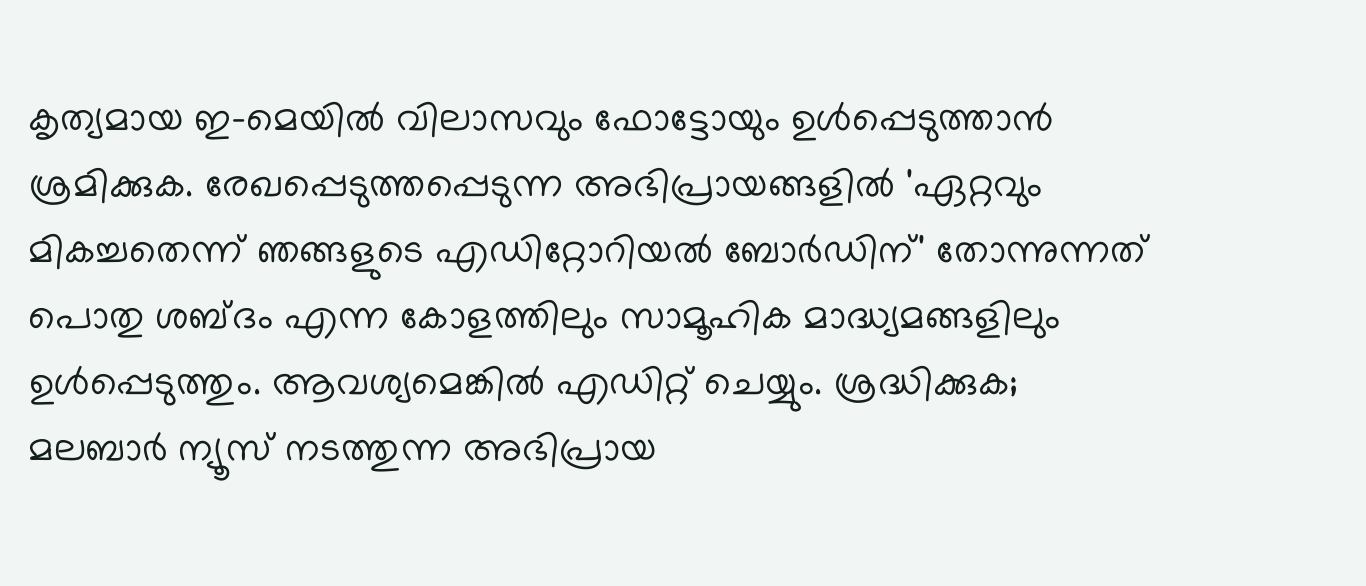കൃത്യമായ ഇ-മെയിൽ വിലാസവും ഫോട്ടോയും ഉൾപ്പെടുത്താൻ ശ്രമിക്കുക. രേഖപ്പെടുത്തപ്പെടുന്ന അഭിപ്രായങ്ങളിൽ 'ഏറ്റവും മികച്ചതെന്ന് ഞങ്ങളുടെ എഡിറ്റോറിയൽ ബോർഡിന്' തോന്നുന്നത് പൊതു ശബ്‌ദം എന്ന കോളത്തിലും സാമൂഹിക മാദ്ധ്യമങ്ങളിലും ഉൾപ്പെടുത്തും. ആവശ്യമെങ്കിൽ എഡിറ്റ് ചെയ്യും. ശ്രദ്ധിക്കുക; മലബാർ ന്യൂസ് നടത്തുന്ന അഭിപ്രായ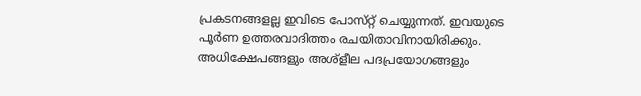പ്രകടനങ്ങളല്ല ഇവിടെ പോസ്‌റ്റ് ചെയ്യുന്നത്. ഇവയുടെ പൂർണ ഉത്തരവാദിത്തം രചയിതാവിനായിരിക്കും. അധിക്ഷേപങ്ങളും അശ്‌ളീല പദപ്രയോഗങ്ങളും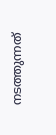നടത്തുന്നത്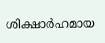ശിക്ഷാർഹമായ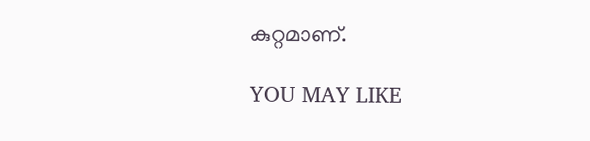കുറ്റമാണ്.

YOU MAY LIKE